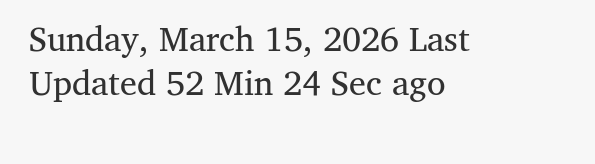Sunday, March 15, 2026 Last Updated 52 Min 24 Sec ago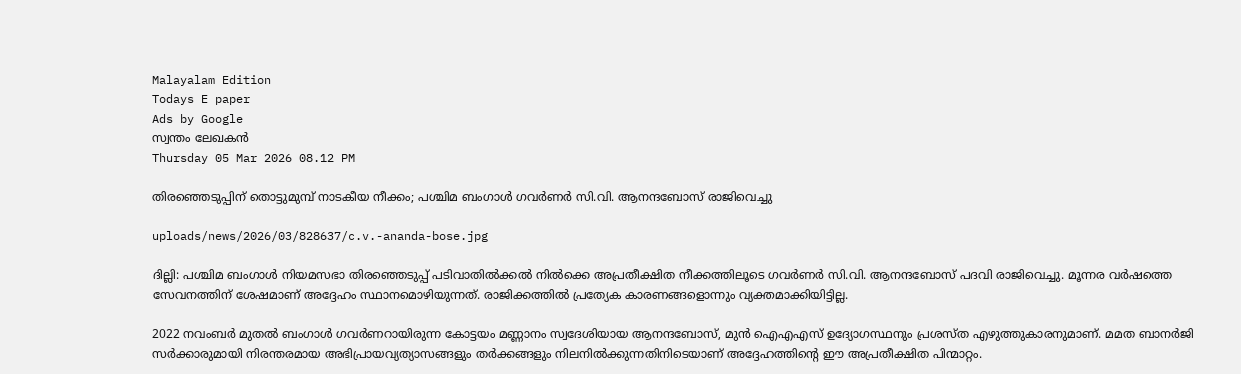Malayalam Edition
Todays E paper
Ads by Google
സ്വന്തം ലേഖകന്‍
Thursday 05 Mar 2026 08.12 PM

തിരഞ്ഞെടുപ്പിന് തൊട്ടുമുമ്പ് നാടകീയ നീക്കം; പശ്ചിമ ബംഗാൾ ഗവർണർ സി.വി. ആനന്ദബോസ് രാജിവെച്ചു

uploads/news/2026/03/828637/c.v.-ananda-bose.jpg

ദില്ലി: പശ്ചിമ ബംഗാൾ നിയമസഭാ തിരഞ്ഞെടുപ്പ് പടിവാതിൽക്കൽ നിൽക്കെ അപ്രതീക്ഷിത നീക്കത്തിലൂടെ ഗവർണർ സി.വി. ആനന്ദബോസ് പദവി രാജിവെച്ചു. മൂന്നര വർഷത്തെ സേവനത്തിന് ശേഷമാണ് അദ്ദേഹം സ്ഥാനമൊഴിയുന്നത്. രാജിക്കത്തിൽ പ്രത്യേക കാരണങ്ങളൊന്നും വ്യക്തമാക്കിയിട്ടില്ല.

2022 നവംബർ മുതൽ ബംഗാൾ ഗവർണറായിരുന്ന കോട്ടയം മണ്ണാനം സ്വദേശിയായ ആനന്ദബോസ്, മുൻ ഐഎഎസ് ഉദ്യോഗസ്ഥനും പ്രശസ്ത എഴുത്തുകാരനുമാണ്. മമത ബാനർജി സർക്കാരുമായി നിരന്തരമായ അഭിപ്രായവ്യത്യാസങ്ങളും തർക്കങ്ങളും നിലനിൽക്കുന്നതിനിടെയാണ് അദ്ദേഹത്തിന്റെ ഈ അപ്രതീക്ഷിത പിന്മാറ്റം.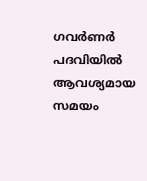ഗവർണർ പദവിയിൽ ആവശ്യമായ സമയം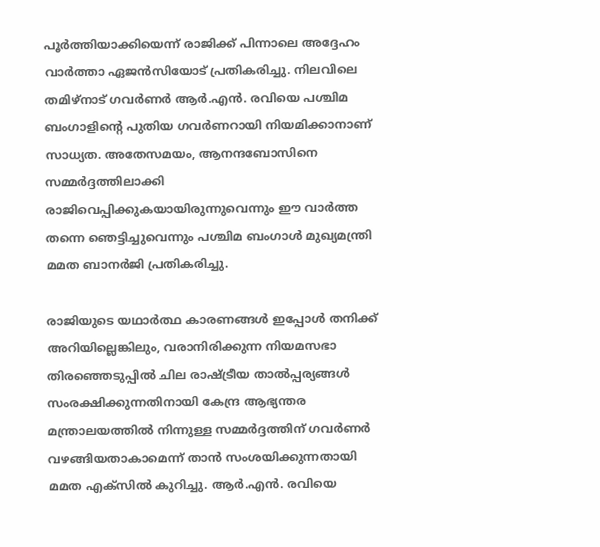പൂർത്തിയാക്കിയെന്ന് രാജിക്ക് പിന്നാലെ അദ്ദേഹം വാർത്താ ഏജൻസിയോട് പ്രതികരിച്ചു. നിലവിലെ തമിഴ്‌നാട് ഗവർണർ ആർ.എൻ. രവിയെ പശ്ചിമ ബംഗാളിന്റെ പുതിയ ഗവർണറായി നിയമിക്കാനാണ് സാധ്യത. അതേസമയം, ആനന്ദബോസിനെ സമ്മർദ്ദത്തിലാക്കി രാജിവെപ്പിക്കുകയായിരുന്നുവെന്നും ഈ വാർത്ത തന്നെ ഞെട്ടിച്ചുവെന്നും പശ്ചിമ ബംഗാൾ മുഖ്യമന്ത്രി മമത ബാനർജി പ്രതികരിച്ചു.

രാജിയുടെ യഥാർത്ഥ കാരണങ്ങൾ ഇപ്പോൾ തനിക്ക് അറിയില്ലെങ്കിലും, വരാനിരിക്കുന്ന നിയമസഭാ തിരഞ്ഞെടുപ്പിൽ ചില രാഷ്ട്രീയ താൽപ്പര്യങ്ങൾ സംരക്ഷിക്കുന്നതിനായി കേന്ദ്ര ആഭ്യന്തര മന്ത്രാലയത്തിൽ നിന്നുള്ള സമ്മർദ്ദത്തിന് ഗവർണർ വഴങ്ങിയതാകാമെന്ന് താൻ സംശയിക്കുന്നതായി മമത എക്സിൽ കുറിച്ചു. ആർ.എൻ. രവിയെ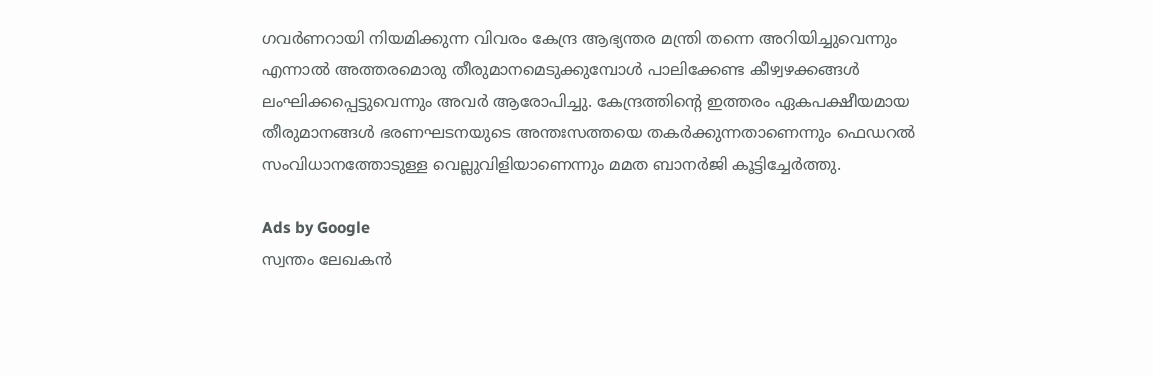ഗവർണറായി നിയമിക്കുന്ന വിവരം കേന്ദ്ര ആഭ്യന്തര മന്ത്രി തന്നെ അറിയിച്ചുവെന്നും എന്നാൽ അത്തരമൊരു തീരുമാനമെടുക്കുമ്പോൾ പാലിക്കേണ്ട കീഴ്വഴക്കങ്ങൾ ലംഘിക്കപ്പെട്ടുവെന്നും അവർ ആരോപിച്ചു. കേന്ദ്രത്തിന്റെ ഇത്തരം ഏകപക്ഷീയമായ തീരുമാനങ്ങൾ ഭരണഘടനയുടെ അന്തഃസത്തയെ തകർക്കുന്നതാണെന്നും ഫെഡറൽ സംവിധാനത്തോടുള്ള വെല്ലുവിളിയാണെന്നും മമത ബാനർജി കൂട്ടിച്ചേർത്തു.

Ads by Google
സ്വന്തം ലേഖകന്‍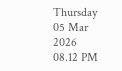Thursday 05 Mar 2026 08.12 PM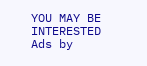YOU MAY BE INTERESTED
Ads by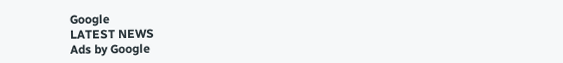Google
LATEST NEWS
Ads by Google